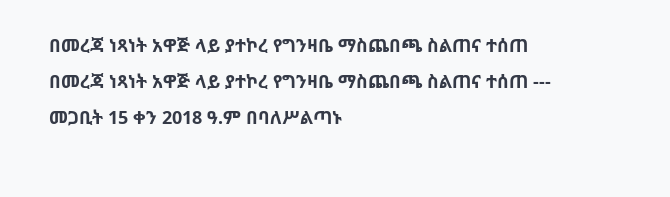በመረጃ ነጻነት አዋጅ ላይ ያተኮረ የግንዛቤ ማስጨበጫ ስልጠና ተሰጠ
በመረጃ ነጻነት አዋጅ ላይ ያተኮረ የግንዛቤ ማስጨበጫ ስልጠና ተሰጠ --- መጋቢት 15 ቀን 2018 ዓ.ም በባለሥልጣኑ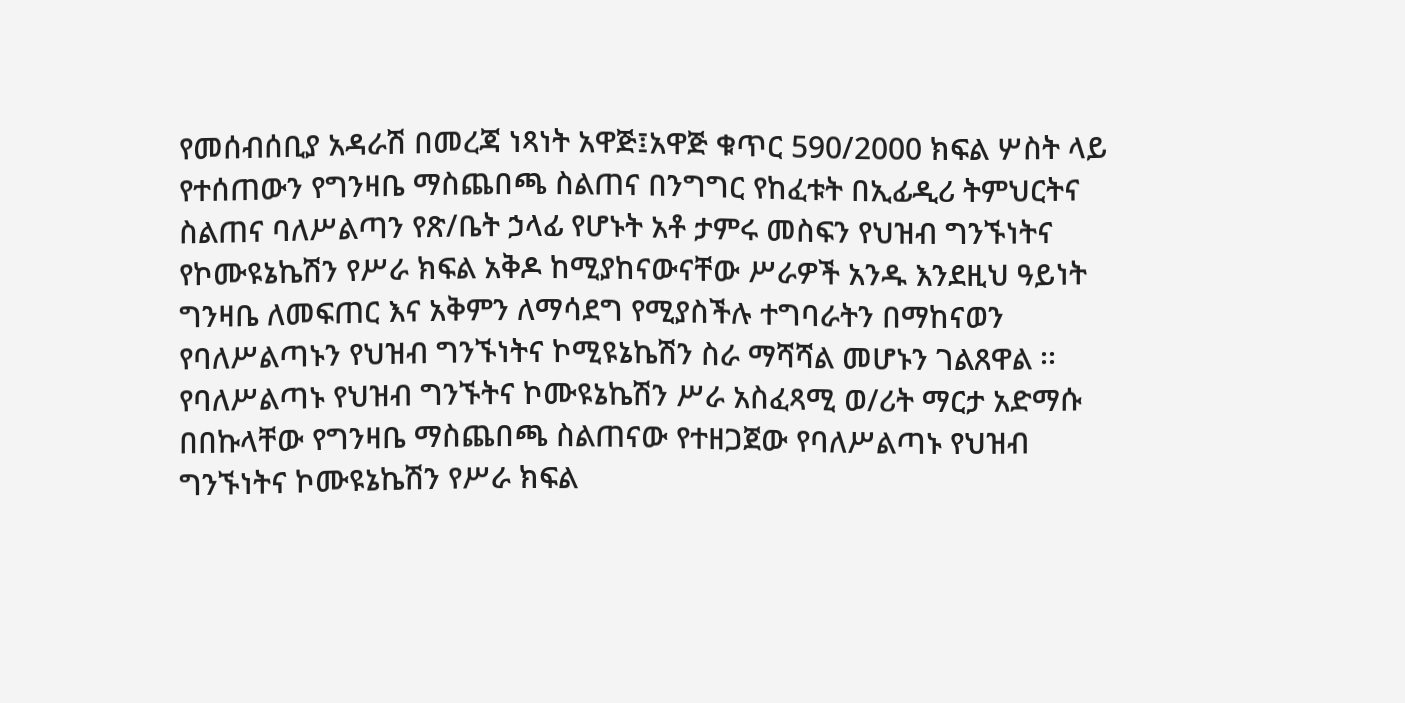የመሰብሰቢያ አዳራሽ በመረጃ ነጻነት አዋጅ፤አዋጅ ቁጥር 590/2000 ክፍል ሦስት ላይ የተሰጠውን የግንዛቤ ማስጨበጫ ስልጠና በንግግር የከፈቱት በኢፊዲሪ ትምህርትና ስልጠና ባለሥልጣን የጽ/ቤት ኃላፊ የሆኑት አቶ ታምሩ መስፍን የህዝብ ግንኙነትና የኮሙዩኔኬሽን የሥራ ክፍል አቅዶ ከሚያከናውናቸው ሥራዎች አንዱ እንደዚህ ዓይነት ግንዛቤ ለመፍጠር እና አቅምን ለማሳደግ የሚያስችሉ ተግባራትን በማከናወን የባለሥልጣኑን የህዝብ ግንኙነትና ኮሚዩኔኬሽን ስራ ማሻሻል መሆኑን ገልጸዋል ፡፡ የባለሥልጣኑ የህዝብ ግንኙትና ኮሙዩኔኬሽን ሥራ አስፈጻሚ ወ/ሪት ማርታ አድማሱ በበኩላቸው የግንዛቤ ማስጨበጫ ስልጠናው የተዘጋጀው የባለሥልጣኑ የህዝብ ግንኙነትና ኮሙዩኔኬሽን የሥራ ክፍል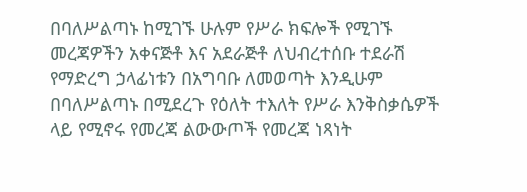በባለሥልጣኑ ከሚገኙ ሁሉም የሥራ ክፍሎች የሚገኙ መረጃዎችን አቀናጅቶ እና አደራጅቶ ለህብረተሰቡ ተደራሽ የማድረግ ኃላፊነቱን በአግባቡ ለመወጣት እንዲሁም በባለሥልጣኑ በሚደረጉ የዕለት ተእለት የሥራ እንቅስቃሴዎች ላይ የሚኖሩ የመረጃ ልውውጦች የመረጃ ነጻነት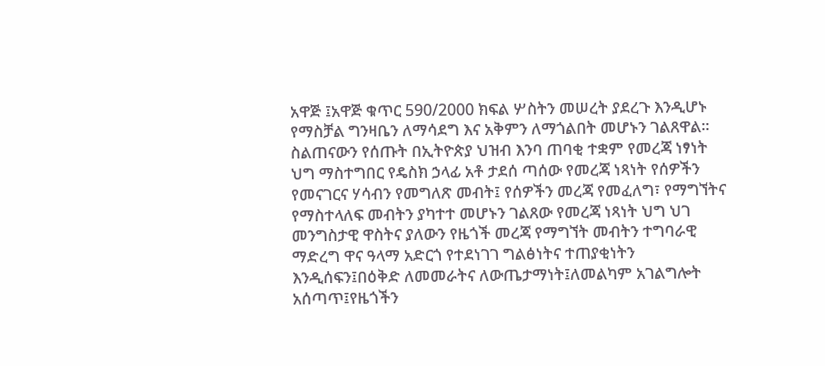አዋጅ ፤አዋጅ ቁጥር 590/2000 ክፍል ሦስትን መሠረት ያደረጉ እንዲሆኑ የማስቻል ግንዛቤን ለማሳደግ እና አቅምን ለማጎልበት መሆኑን ገልጸዋል፡፡ ስልጠናውን የሰጡት በኢትዮጵያ ህዝብ እንባ ጠባቂ ተቋም የመረጃ ነፃነት ህግ ማስተግበር የዴስክ ኃላፊ አቶ ታደሰ ጣሰው የመረጃ ነጻነት የሰዎችን የመናገርና ሃሳብን የመግለጽ መብት፤ የሰዎችን መረጃ የመፈለግ፣ የማግኘትና የማስተላለፍ መብትን ያካተተ መሆኑን ገልጸው የመረጃ ነጻነት ህግ ህገ መንግስታዊ ዋስትና ያለውን የዜጎች መረጃ የማግኘት መብትን ተግባራዊ ማድረግ ዋና ዓላማ አድርጎ የተደነገገ ግልፅነትና ተጠያቂነትን እንዲሰፍን፤በዕቅድ ለመመራትና ለውጤታማነት፤ለመልካም አገልግሎት አሰጣጥ፤የዜጎችን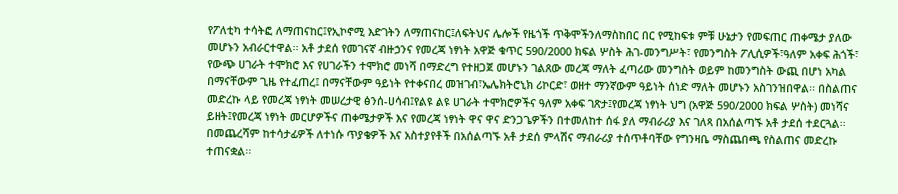የፖለቲካ ተሳትፎ ለማጠናከር፤የኢኮኖሚ እድገትን ለማጠናከር፤ለፍትህና ሌሎች የዜጎች ጥቅሞችንለማስከበር በር የሚከፍቱ ምቹ ሁኔታን የመፍጠር ጠቀሜታ ያለው መሆኑን አብራርተዋል፡፡ አቶ ታደሰ የመገናኛ ብዙኃንና የመረጃ ነፃነት አዋጅ ቁጥር 590/2000 ክፍል ሦስት ሕገ-መንግሥት፣ የመንግስት ፖሊሲዎች፣ዓለም አቀፍ ሕጎች፣ የውጭ ሀገራት ተሞክሮ እና የሀገራችን ተሞክሮ መነሻ በማድረግ የተዘጋጀ መሆኑን ገልጸው መረጃ ማለት ፈጣሪው መንግስት ወይም ከመንግስት ውጪ በሆነ አካል በማናቸውም ጊዜ የተፈጠረ፤ በማናቸውም ዓይነት የተቀናበረ መዝገብ፣ኤሌክትሮኒክ ሪኮርድ፣ ወዘተ ማንኛውም ዓይነት ሰነድ ማለት መሆኑን አስገንዝበዋል፡፡ በስልጠና መድረኩ ላይ የመረጃ ነፃነት መሠረታዊ ፅንሰ-ሀሳብ፤የልዩ ልዩ ሀገራት ተሞክሮዎችና ዓለም አቀፍ ገጽታ፤የመረጃ ነፃነት ህግ (አዋጅ 590/2000 ክፍል ሦስት) መነሻና ይዘት፤የመረጃ ነፃነት መርሆዎችና ጠቀሜታዎች እና የመረጃ ነፃነት ዋና ዋና ድንጋጌዎችን በተመለከተ ሰፋ ያለ ማብራሪያ እና ገለጻ በአሰልጣኙ አቶ ታደሰ ተደርጓል፡፡ በመጨረሻም ከተሳታፊዎች ለተነሱ ጥያቄዎች እና አስተያየቶች በአሰልጣኙ አቶ ታደሰ ምላሽና ማብራሪያ ተሰጥቶባቸው የግንዛቤ ማስጨበጫ የስልጠና መድረኩ ተጠናቋል፡፡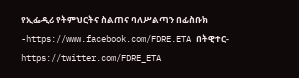የኢፌዲሪ የትምህርትና ስልጠና ባለሥልጣን በፊስቡክ -https://www.facebook.com/FDRE.ETA በትዊተር- https://twitter.com/FDRE_ETA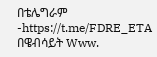በቴሌግራም -https://t.me/FDRE_ETA በዌብሳይት Www.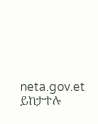neta.gov.et ይከታተሉ